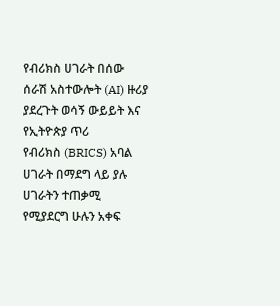የብሪክስ ሀገራት በሰው ሰራሽ አስተውሎት (AI) ዙሪያ ያደረጉት ወሳኝ ውይይት እና የኢትዮጵያ ጥሪ
የብሪክስ (BRICS) አባል ሀገራት በማደግ ላይ ያሉ ሀገራትን ተጠቃሚ የሚያደርግ ሁሉን አቀፍ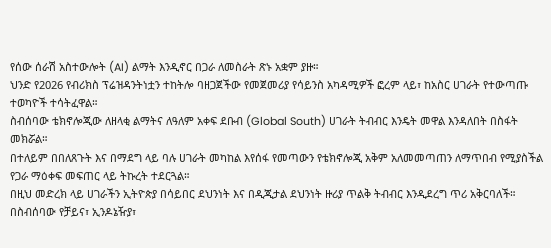የሰው ሰራሽ አስተውሎት (AI) ልማት እንዲኖር በጋራ ለመስራት ጽኑ አቋም ያዙ።
ህንድ የ2026 የብሪክስ ፕሬዝዳንትነቷን ተከትሎ ባዘጋጀችው የመጀመሪያ የሳይንስ አካዳሚዎች ፎረም ላይ፣ ከአስር ሀገራት የተውጣጡ ተወካዮች ተሳትፈዋል።
ስብሰባው ቴክኖሎጂው ለዘላቂ ልማትና ለዓለም አቀፍ ደቡብ (Global South) ሀገራት ትብብር እንዴት መዋል እንዳለበት በስፋት መክሯል።
በተለይም በበለጸጉት እና በማደግ ላይ ባሉ ሀገራት መካከል እየሰፋ የመጣውን የቴክኖሎጂ አቅም አለመመጣጠን ለማጥበብ የሚያስችል የጋራ ማዕቀፍ መፍጠር ላይ ትኩረት ተደርጓል።
በዚህ መድረክ ላይ ሀገራችን ኢትዮጵያ በሳይበር ደህንነት እና በዲጂታል ደህንነት ዙሪያ ጥልቅ ትብብር እንዲደረግ ጥሪ አቅርባለች።
በስብሰባው የቻይና፣ ኢንዶኔዥያ፣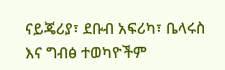ናይጄሪያ፣ ደቡብ አፍሪካ፣ ቤላሩስ እና ግብፅ ተወካዮችም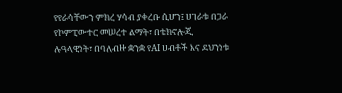የየራሳቸውን ምክረ ሃሳብ ያቀረቡ ሲሆን፤ ሀገራቱ በጋራ የኮምፒውተር መሠረተ ልማት፣ በቴክኖሎጂ ሉዓላዊነት፣ በባለብዙ ቋንቋ የAI ሀብቶች እና ደህንነቱ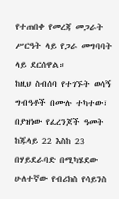የተጠበቀ የመረጃ መጋራት ሥርዓት ላይ የጋራ መግባባት ላይ ደርሰዋል።
ከዚህ ስብሰባ የተገኙት ወሳኝ ግብዓቶች በሙሉ ተካተው፣ በያዝነው የፈረንጆች ዓመት ከጁላይ 22 እስከ 23 በሃይደራባድ በሚካሄደው ሁለተኛው የብሪክስ የሳይንስ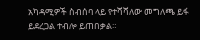አካዳሚዎች ስብሰባ ላይ የተሻሻለው መግለጫ ይፋ ይደረጋል ተብሎ ይጠበቃል።